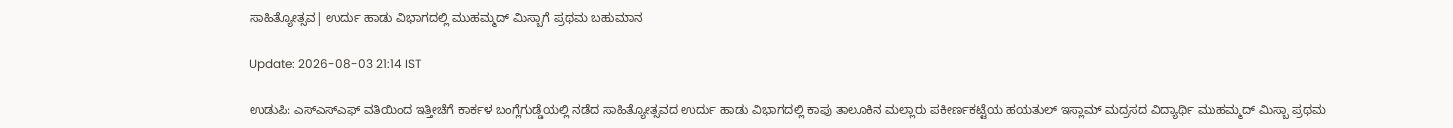ಸಾಹಿತ್ಯೋತ್ಸವ| ಉರ್ದು ಹಾಡು ವಿಭಾಗದಲ್ಲಿ ಮುಹಮ್ಮದ್ ಮಿಸ್ಬಾಗೆ ಪ್ರಥಮ ಬಹುಮಾನ

Update: 2026-08-03 21:14 IST

ಉಡುಪಿ: ಎಸ್‌ಎಸ್‌ಎಫ್ ವತಿಯಿಂದ ಇತ್ತೀಚೆಗೆ ಕಾರ್ಕಳ ಬಂಗ್ಲೆಗುಡ್ಡೆಯಲ್ಲಿ ನಡೆದ ಸಾಹಿತ್ಯೋತ್ಸವದ ಉರ್ದು ಹಾಡು ವಿಭಾಗದಲ್ಲಿ ಕಾಪು ತಾಲೂಕಿನ ಮಲ್ಲಾರು ಪಕೀರ್ಣಕಟ್ಟೆಯ ಹಯತುಲ್ ಇಸ್ಲಾಮ್ ಮದ್ರಸದ ವಿದ್ಯಾರ್ಥಿ ಮುಹಮ್ಮದ್ ಮಿಸ್ಬಾ ಪ್ರಥಮ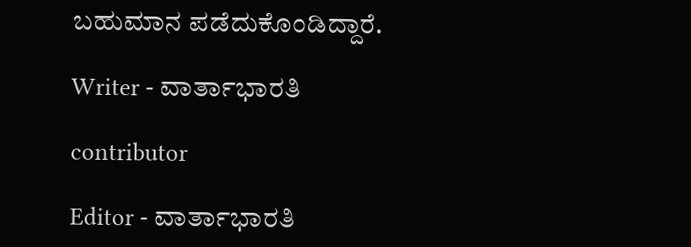ಬಹುಮಾನ ಪಡೆದುಕೊಂಡಿದ್ದಾರೆ.

Writer - ವಾರ್ತಾಭಾರತಿ

contributor

Editor - ವಾರ್ತಾಭಾರತಿ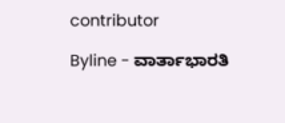contributor

Byline - ವಾರ್ತಾಭಾರತಿ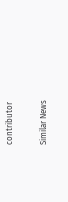contributor

Similar News